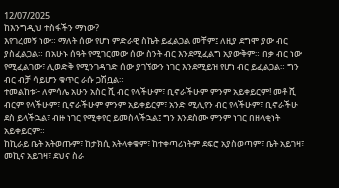12/07/2025
ከእንግዲህ ተስፋችን ማነው?
እየገረመኝ ነው። ማለት ሰው የሆነ ምድራዊ ስኬት ይፈልጋል መቸም፤ ለዚያ ደግሞ ያው ብር ያስፈልጋል። በአሁኑ ሰዓት የሚገርመው ሰው ስንት ብር እንደሚፈልግ አያውቅም። በቃ ብር ነው የሚፈልገው፣ ሊወድቅ የሚንገዳገድ ሰው ያገኘውን ነገር እንደሚይዝ የሆነ ብር ይፈልጋል። ግን ብር ብቻ ሳይሆን ቁጥር ራሱ ጋሽቧል።
ተመልከቱ፦ ለምሳሌ አሁን አስር ሺ ብር የላችሁም፣ ቢኖራችሁም ምንም አይቀይርም! መቶ ሺ ብርም የላችሁም፣ ቢኖራችሁም ምንም አይቀይርም፣ አንድ ሚሊየን ብር የላችሁም፣ ቢኖራችሁ ደስ ይላችኋል፣ ብዙ ነገር የሚቀየር ይመስላችኋል፤ ግን እንደስሙ ምንም ነገር በዘላቂነት አይቀይርም።
ከኪራይ ቤት አትወጡም፣ ከታክሲ አትላቀቁም፣ ከተቀጣሪነትም ደፍሮ አያስወጣም፣ ቤት አይገዛ፣ መኪና አይገዛ፣ ደህና ስራ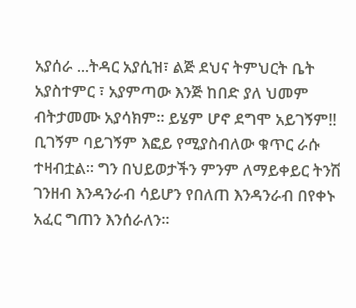አያሰራ ...ትዳር አያሲዝ፣ ልጅ ደህና ትምህርት ቤት አያስተምር ፣ አያምጣው እንጅ ከበድ ያለ ህመም ብትታመሙ አያሳክም። ይሄም ሆኖ ደግሞ አይገኝም!! ቢገኝም ባይገኝም እፎይ የሚያስብለው ቁጥር ራሱ ተዛብቷል። ግን በህይወታችን ምንም ለማይቀይር ትንሽ ገንዘብ እንዳንራብ ሳይሆን የበለጠ እንዳንራብ በየቀኑ አፈር ግጠን እንሰራለን።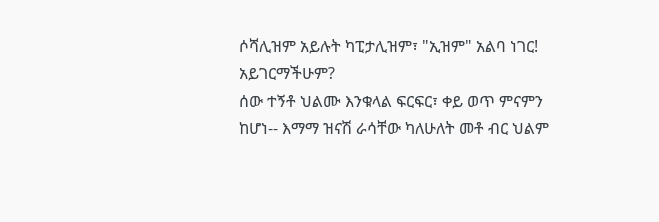ሶሻሊዝም አይሉት ካፒታሊዝም፣ "ኢዝም" አልባ ነገር! አይገርማችሁም?
ሰው ተኝቶ ህልሙ እንቁላል ፍርፍር፣ ቀይ ወጥ ምናምን ከሆነ-- እማማ ዝናሽ ራሳቸው ካለሁለት መቶ ብር ህልም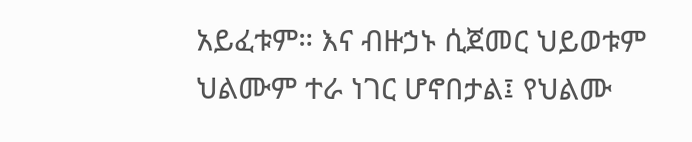አይፈቱም። እና ብዙኃኑ ሲጀመር ህይወቱም ህልሙም ተራ ነገር ሆኖበታል፤ የህልሙ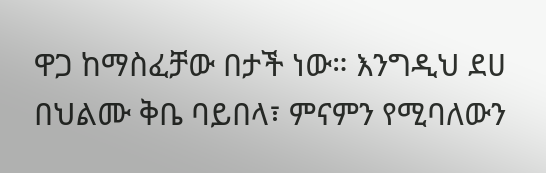ዋጋ ከማስፈቻው በታች ነው። እንግዲህ ደሀ በህልሙ ቅቤ ባይበላ፣ ምናምን የሚባለውን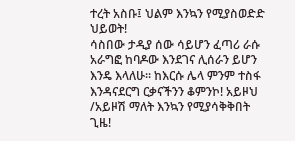ተረት አስቡ፤ ህልም እንኳን የሚያስወድድ ህይወት!
ሳስበው ታዲያ ሰው ሳይሆን ፈጣሪ ራሱ አራግፎ ከባዶው እንደገና ሊሰራን ይሆን እንዴ እላለሁ። ከእርሱ ሌላ ምንም ተስፋ እንዳናደርግ ርቃናችንን ቆምንኮ! አይዞህ /አይዞሽ ማለት እንኳን የሚያሳቅቅበት ጊዜ!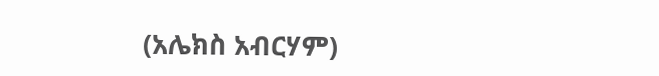(አሌክስ አብርሃም)